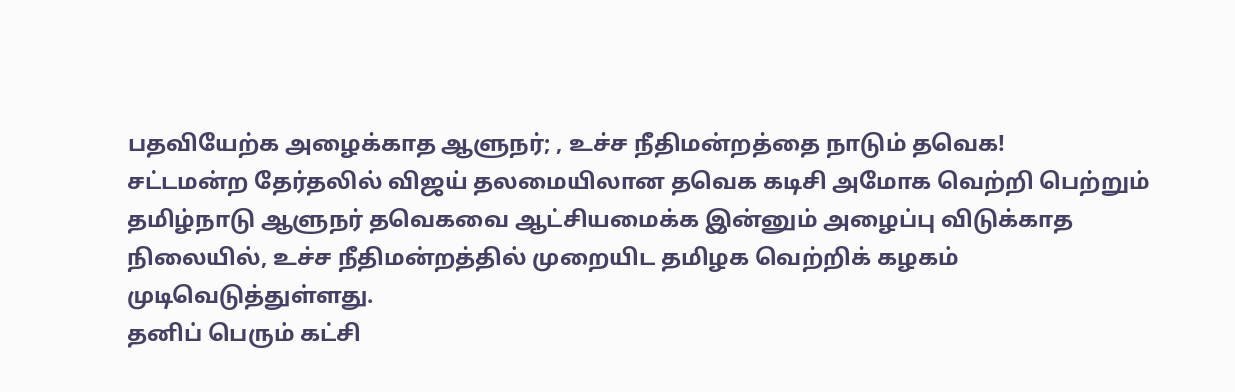பதவியேற்க அழைக்காத ஆளுநர்; , உச்ச நீதிமன்றத்தை நாடும் தவெக!
சட்டமன்ற தேர்தலில் விஜய் தலமையிலான தவெக கடிசி அமோக வெற்றி பெற்றும் தமிழ்நாடு ஆளுநர் தவெகவை ஆட்சியமைக்க இன்னும் அழைப்பு விடுக்காத நிலையில், உச்ச நீதிமன்றத்தில் முறையிட தமிழக வெற்றிக் கழகம் முடிவெடுத்துள்ளது.
தனிப் பெரும் கட்சி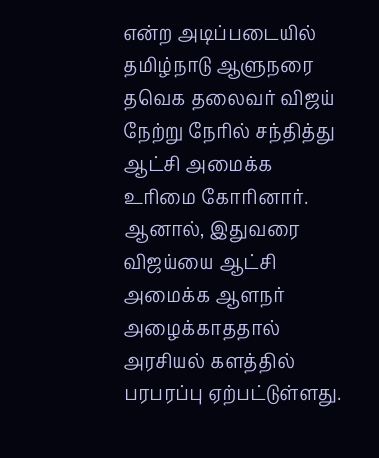என்ற அடிப்படையில் தமிழ்நாடு ஆளுநரை தவெக தலைவர் விஜய் நேற்று நேரில் சந்தித்து ஆட்சி அமைக்க உரிமை கோரினார். ஆனால், இதுவரை விஜய்யை ஆட்சி அமைக்க ஆளநர் அழைக்காததால் அரசியல் களத்தில் பரபரப்பு ஏற்பட்டுள்ளது.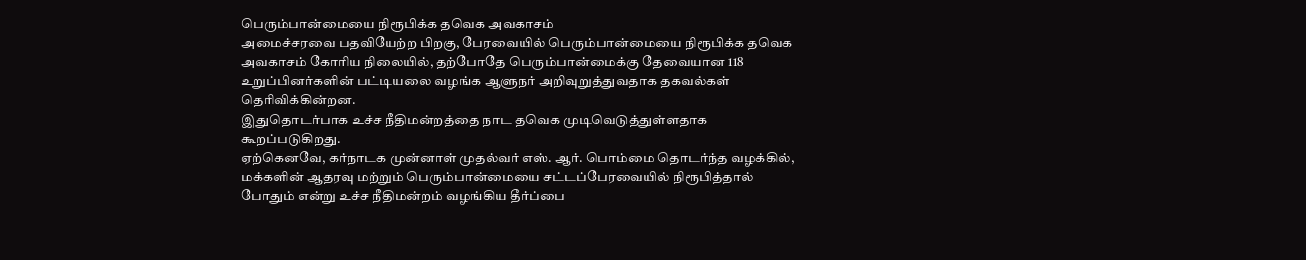பெரும்பான்மையை நிரூபிக்க தவெக அவகாசம்
அமைச்சரவை பதவியேற்ற பிறகு, பேரவையில் பெரும்பான்மையை நிரூபிக்க தவெக அவகாசம் கோரிய நிலையில், தற்போதே பெரும்பான்மைக்கு தேவையான 118 உறுப்பினர்களின் பட்டியலை வழங்க ஆளுநர் அறிவுறுத்துவதாக தகவல்கள் தெரிவிக்கின்றன.
இதுதொடர்பாக உச்ச நீதிமன்றத்தை நாட தவெக முடிவெடுத்துள்ளதாக கூறப்படுகிறது.
ஏற்கெனவே, கர்நாடக முன்னாள் முதல்வர் எஸ். ஆர். பொம்மை தொடர்ந்த வழக்கில், மக்களின் ஆதரவு மற்றும் பெரும்பான்மையை சட்டப்பேரவையில் நிரூபித்தால் போதும் என்று உச்ச நீதிமன்றம் வழங்கிய தீர்ப்பை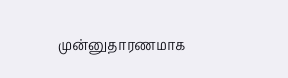முன்னுதாரணமாக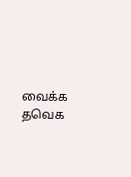வைக்க தவெக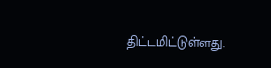திட்டமிட்டுள்ளது.